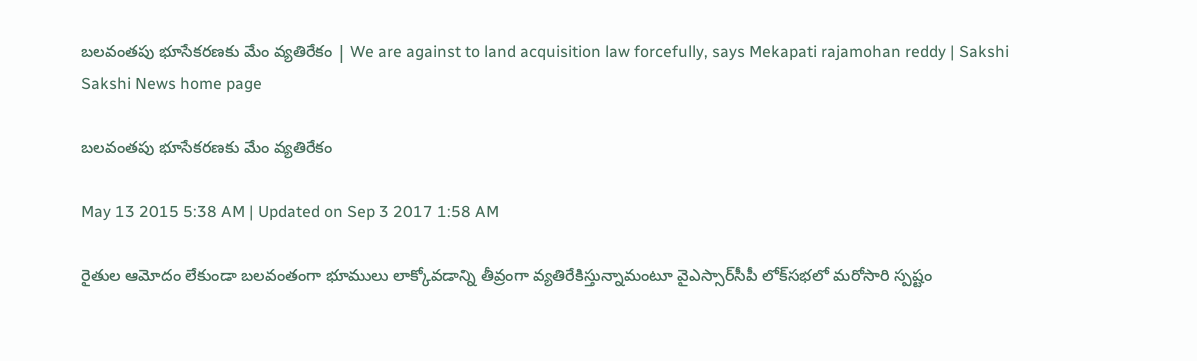బలవంతపు భూసేకరణకు మేం వ్యతిరేకం | We are against to land acquisition law forcefully, says Mekapati rajamohan reddy | Sakshi
Sakshi News home page

బలవంతపు భూసేకరణకు మేం వ్యతిరేకం

May 13 2015 5:38 AM | Updated on Sep 3 2017 1:58 AM

రైతుల ఆమోదం లేకుండా బలవంతంగా భూములు లాక్కోవడాన్ని తీవ్రంగా వ్యతిరేకిస్తున్నామంటూ వైఎస్సార్‌సీపీ లోక్‌సభలో మరోసారి స్పష్టం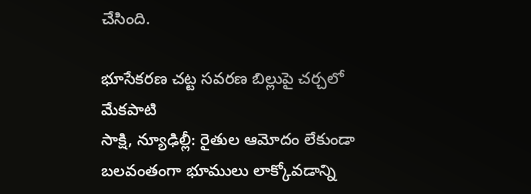చేసింది.

భూసేకరణ చట్ట సవరణ బిల్లుపై చర్చలో మేకపాటి
సాక్షి, న్యూఢిల్లీ: రైతుల ఆమోదం లేకుండా బలవంతంగా భూములు లాక్కోవడాన్ని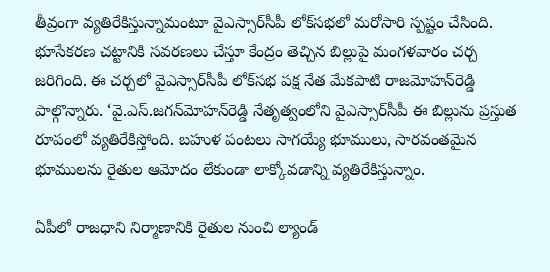తీవ్రంగా వ్యతిరేకిస్తున్నామంటూ వైఎస్సార్‌సీపీ లోక్‌సభలో మరోసారి స్పష్టం చేసింది. భూసేకరణ చట్టానికి సవరణలు చేస్తూ కేంద్రం తెచ్చిన బిల్లుపై మంగళవారం చర్చ జరిగింది. ఈ చర్చలో వైఎస్సార్‌సీపీ లోక్‌సభ పక్ష నేత మేకపాటి రాజమోహన్‌రెడ్డి పాల్గొన్నారు. ‘వై.ఎస్.జగన్‌మోహన్‌రెడ్డి నేతృత్వంలోని వైఎస్సార్‌సీపీ ఈ బిల్లును ప్రస్తుత రూపంలో వ్యతిరేకిస్తోంది. బహుళ పంటలు సాగయ్యే భూములు, సారవంతమైన భూములను రైతుల ఆమోదం లేకుండా లాక్కోవడాన్ని వ్యతిరేకిస్తున్నాం.

ఏపీలో రాజధాని నిర్మాణానికి రైతుల నుంచి ల్యాండ్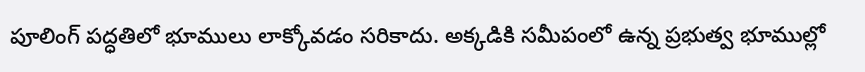పూలింగ్ పద్ధతిలో భూములు లాక్కోవడం సరికాదు. అక్కడికి సమీపంలో ఉన్న ప్రభుత్వ భూముల్లో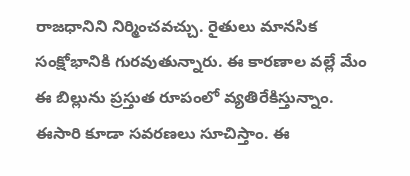రాజధానిని నిర్మించవచ్చు. రైతులు మానసిక సంక్షోభానికి గురవుతున్నారు. ఈ కారణాల వల్లే మేం ఈ బిల్లును ప్రస్తుత రూపంలో వ్యతిరేకిస్తున్నాం. ఈసారి కూడా సవరణలు సూచిస్తాం. ఈ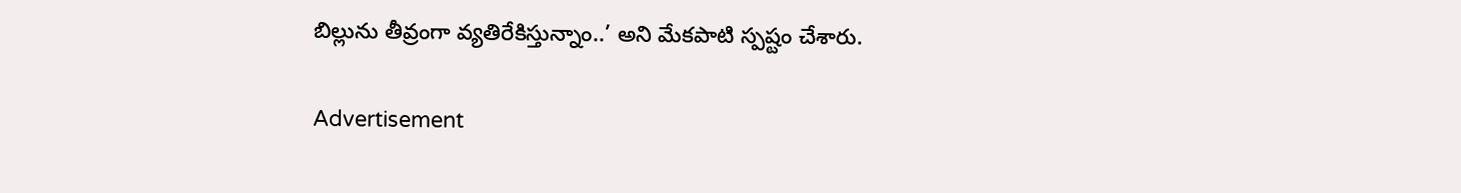బిల్లును తీవ్రంగా వ్యతిరేకిస్తున్నాం..’ అని మేకపాటి స్పష్టం చేశారు.

Advertisement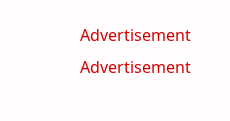Advertisement
Advertisement